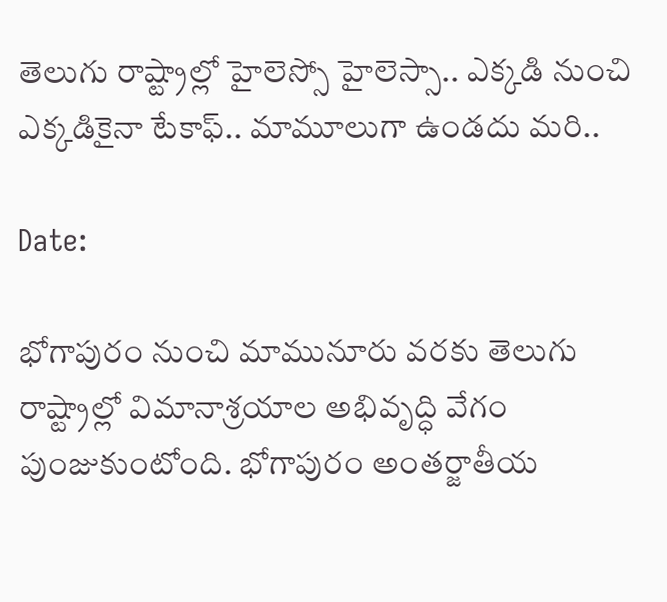తెలుగు రాష్ట్రాల్లో హైలెస్సో హైలెస్సా.. ఎక్కడి నుంచి ఎక్కడికైనా టేకాఫ్.. మామూలుగా ఉండదు మరి..

Date:

భోగాపురం నుంచి మామునూరు వరకు తెలుగు రాష్ట్రాల్లో విమానాశ్రయాల అభివృద్ధి వేగం పుంజుకుంటోంది. భోగాపురం అంతర్జాతీయ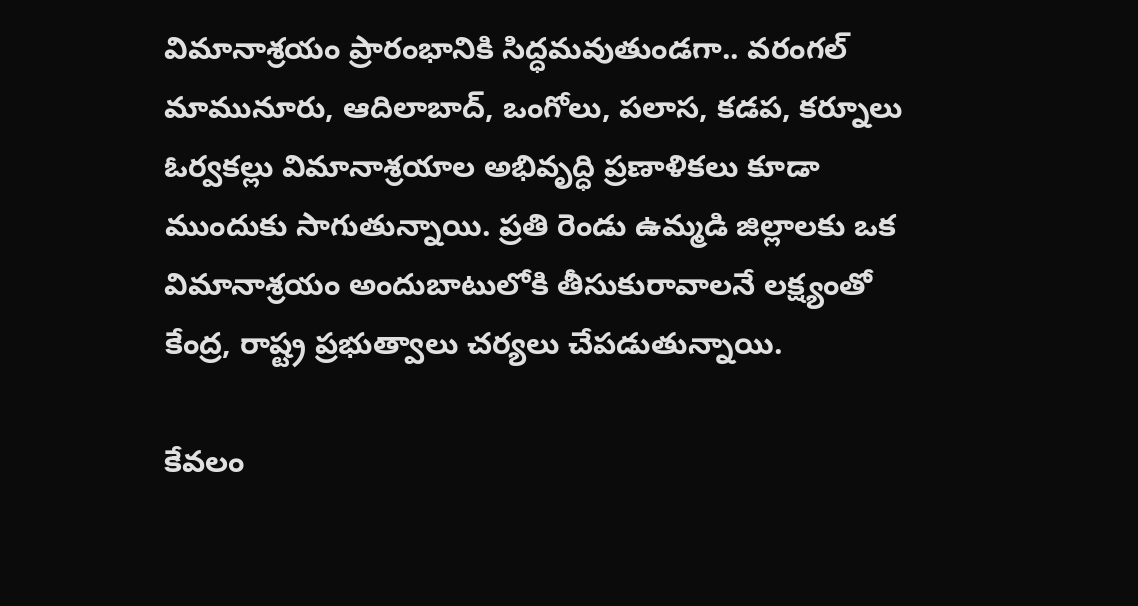విమానాశ్రయం ప్రారంభానికి సిద్ధమవుతుండగా.. వరంగల్ మామునూరు, ఆదిలాబాద్, ఒంగోలు, పలాస, కడప, కర్నూలు ఓర్వకల్లు విమానాశ్రయాల అభివృద్ధి ప్రణాళికలు కూడా ముందుకు సాగుతున్నాయి. ప్రతి రెండు ఉమ్మడి జిల్లాలకు ఒక విమానాశ్రయం అందుబాటులోకి తీసుకురావాలనే లక్ష్యంతో కేంద్ర, రాష్ట్ర ప్రభుత్వాలు చర్యలు చేపడుతున్నాయి.

కేవలం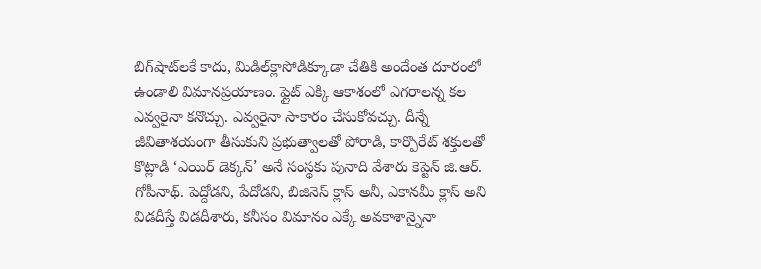బిగ్‌షాట్‌లకే కాదు, మిడిల్‌క్లాసోడిక్కూడా చేతికి అందేంత దూరంలో ఉండాలి విమానప్రయాణం. ఫ్లైట్ ఎక్కి ఆకాశంలో ఎగరాలన్న కల ఎవ్వరైనా కనొచ్చు. ఎవ్వరైనా సాకారం చేసుకోవచ్చు. దీన్నే జీవితాశయంగా తీసుకుని ప్రభుత్వాలతో పోరాడి, కార్పొరేట్ శక్తులతో కొట్లాడి ‘ఎయిర్‌ డెక్కన్’ అనే సంస్థకు పునాది వేశారు కెప్టెన్ జి.ఆర్. గోపీనాథ్. పెద్దోడని, పేదోడని, బిజినెస్ క్లాస్ అనీ, ఎకానమీ క్లాస్ అని విడదీస్తే విడదీశారు, కనీసం విమానం ఎక్కే అవకాశాన్నైనా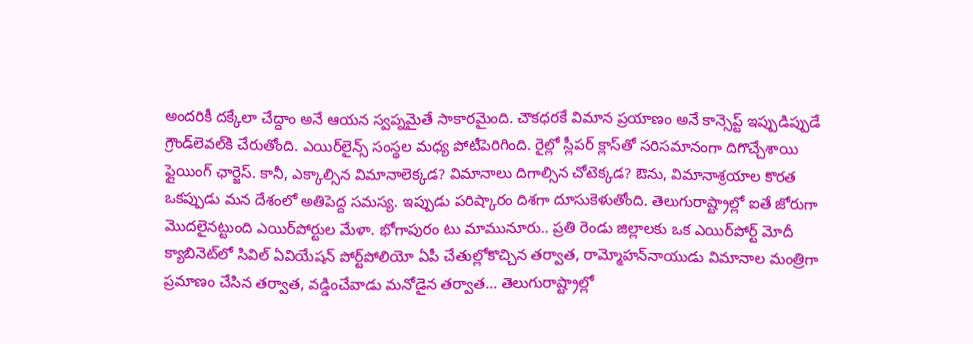అందరికీ దక్కేలా చేద్దాం అనే ఆయన స్వప్నమైతే సాకారమైంది. చౌకధరకే విమాన ప్రయాణం అనే కాన్సెప్ట్ ఇప్పుడిప్పుడే గ్రౌండ్‌లెవల్‌కి చేరుతోంది. ఎయిర్‌లైన్స్ సంస్థల మధ్య పోటీపెరిగింది. రైల్లో స్లీపర్ క్లాస్‌తో సరిసమానంగా దిగొచ్చేశాయి ఫ్లైయింగ్ ఛార్జెస్. కానీ, ఎక్కాల్సిన విమానాలెక్కడ? విమానాలు దిగాల్సిన చోటెక్కడ? ఔను, విమానాశ్రయాల కొరత ఒకప్పుడు మన దేశంలో అతిపెద్ద సమస్య. ఇప్పుడు పరిష్కారం దిశగా దూసుకెళుతోంది. తెలుగురాష్ట్రాల్లో ఐతే జోరుగా మొదలైనట్టుంది ఎయిర్‌పోర్టుల మేళా. భోగాపురం టు మామునూరు.. ప్రతి రెండు జిల్లాలకు ఒక ఎయిర్‌పోర్ట్ మోదీ క్యాబినెట్‌లో సివిల్ ఏవియేషన్ పోర్ట్‌పోలియో ఏపీ చేతుల్లోకొచ్చిన తర్వాత, రామ్మోహన్‌నాయుడు విమానాల మంత్రిగా ప్రమాణం చేసిన తర్వాత, వడ్డించేవాడు మనోడైన తర్వాత… తెలుగురాష్ట్రాల్లో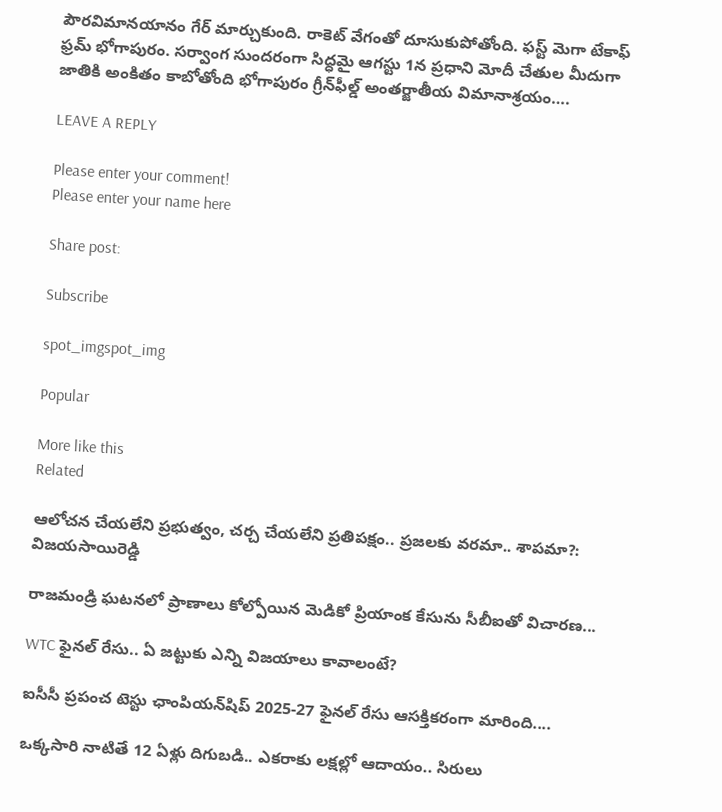పౌరవిమానయానం గేర్ మార్చుకుంది. రాకెట్‌ వేగంతో దూసుకుపోతోంది. ఫస్ట్ మెగా టేకాఫ్ ఫ్రమ్ భోగాపురం. సర్వాంగ సుందరంగా సిద్ధమై ఆగస్టు 1న ప్రధాని మోదీ చేతుల మీదుగా జాతికి అంకితం కాబోతోంది భోగాపురం గ్రీన్‌ఫీల్డ్ అంతర్జాతీయ విమానాశ్రయం….

LEAVE A REPLY

Please enter your comment!
Please enter your name here

Share post:

Subscribe

spot_imgspot_img

Popular

More like this
Related

ఆలోచన చేయలేని ప్రభుత్వం, చర్చ చేయలేని ప్రతిపక్షం.. ప్రజలకు వరమా.. శాపమా?: విజయసాయిరెడ్డి

రాజమండ్రి ఘటనలో ప్రాణాలు కోల్పోయిన మెడికో ప్రియాంక కేసును సీబీఐతో విచారణ...

WTC ఫైనల్ రేసు.. ఏ జట్టుకు ఎన్ని విజయాలు కావాలంటే?

ఐసీసీ ప్రపంచ టెస్టు ఛాంపియన్‌షిప్ 2025-27 ఫైనల్ రేసు ఆసక్తికరంగా మారింది....

ఒక్కసారి నాటితే 12 ఏళ్లు దిగుబడి.. ఎకరాకు లక్షల్లో ఆదాయం.. సిరులు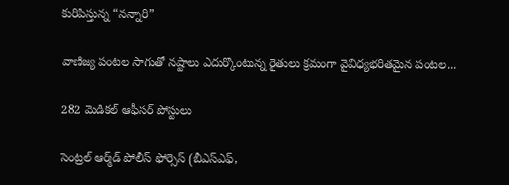కురిపిస్తున్న “నన్నారి”

వాణిజ్య పంటల సాగుతో నష్టాలు ఎదుర్కొంటున్న రైతులు క్రమంగా వైవిధ్యభరితమైన పంటల...

282 మెడికల్‌ ఆఫీసర్‌ పోస్టులు

సెంట్రల్‌ ఆర్మ్‌డ్‌ పోలీస్‌ ఫోర్సెస్‌ (బీఎస్‌ఎఫ్‌,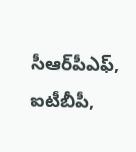సీఆర్‌పీఎఫ్‌, ఐటీబీపీ,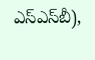ఎస్‌ఎస్‌బీ),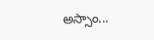అస్సాం...